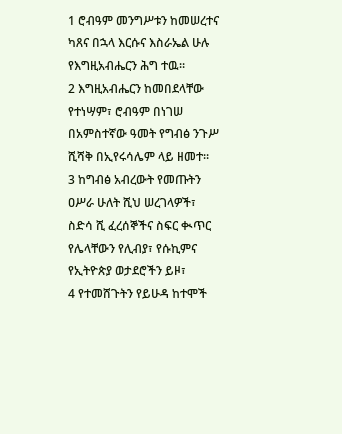1 ሮብዓም መንግሥቱን ከመሠረተና ካጸና በኋላ እርሱና እስራኤል ሁሉ የእግዚአብሔርን ሕግ ተዉ።
2 እግዚአብሔርን ከመበደላቸው የተነሣም፣ ሮብዓም በነገሠ በአምስተኛው ዓመት የግብፅ ንጉሥ ሺሻቅ በኢየሩሳሌም ላይ ዘመተ።
3 ከግብፅ አብረውት የመጡትን ዐሥራ ሁለት ሺህ ሠረገላዎች፣ ስድሳ ሺ ፈረሰኞችና ስፍር ቊጥር የሌላቸውን የሊብያ፣ የሱኪምና የኢትዮጵያ ወታደሮችን ይዞ፣
4 የተመሸጉትን የይሁዳ ከተሞች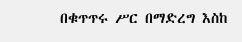በቁጥጥሩ ሥር በማድረግ እስከ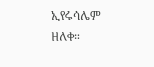ኢየሩሳሌም ዘለቀ።